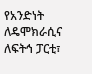የአንድነት ለዴሞክራሲና ለፍትኅ ፓርቲ፣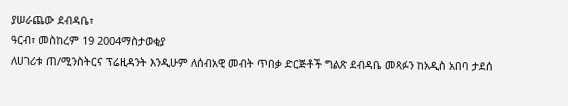ያሠራጨው ደብዳቤ፣
ዓርብ፣ መስከረም 19 2004ማስታወቂያ
ለሀገሪቱ ጠ/ሚንስትርና ፕሬዚዳንት እንዲሁም ለሰብአዊ መብት ጥበቃ ድርጅቶች ግልጽ ደብዳቤ መጻፉን ከአዲስ አበባ ታደሰ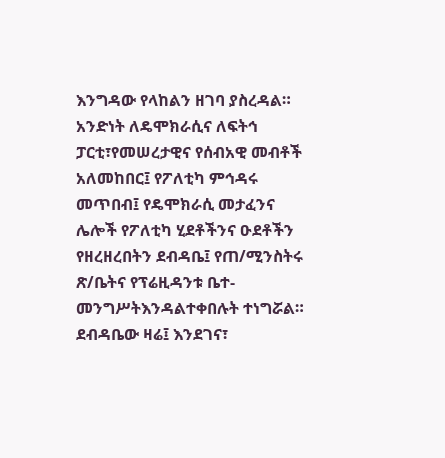እንግዳው የላከልን ዘገባ ያስረዳል። አንድነት ለዴሞክራሲና ለፍትኅ ፓርቲ፣የመሠረታዊና የሰብአዊ መብቶች አለመከበር፤ የፖለቲካ ምኅዳሩ መጥበብ፤ የዴሞክራሲ መታፈንና ሌሎች የፖለቲካ ሂደቶችንና ዑደቶችን የዘረዘረበትን ደብዳቤ፤ የጠ/ሚንስትሩ ጽ/ቤትና የፕሬዚዳንቱ ቤተ-መንግሥትእንዳልተቀበሉት ተነግሯል።
ደብዳቤው ዛሬ፤ እንደገና፣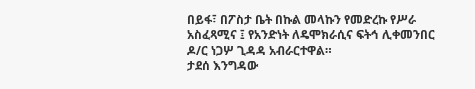በይፋ፣ በፖስታ ቤት በኩል መላኩን የመድረኩ የሥራ አስፈጻሚና ፤ የአንድነት ለዴሞክራሲና ፍትኅ ሊቀመንበር ዶ/ር ነጋሦ ጊዳዳ አብራርተዋል።
ታደሰ እንግዳው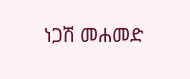ነጋሽ መሐመድ